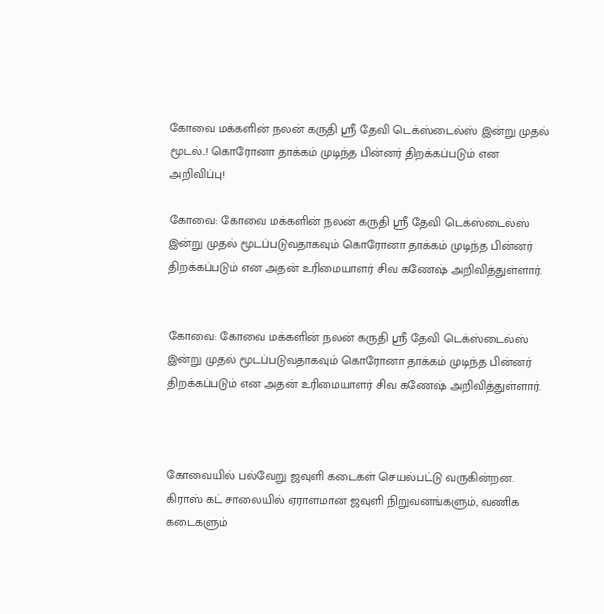கோவை மக்களின் நலன் கருதி ஸ்ரீ தேவி டெக்ஸ்டைல்ஸ் இன்று முதல் மூடல்..! கொரோனா தாக்கம் முடிந்த பின்னர் திறக்கப்படும் என அறிவிப்பு!

கோவை: கோவை மக்களின் நலன் கருதி ஸ்ரீ தேவி டெக்ஸ்டைல்ஸ் இன்று முதல் மூடப்படுவதாகவும் கொரோனா தாக்கம் முடிந்த பின்னர் திறக்கப்படும் என அதன் உரிமையாளர் சிவ கணேஷ் அறிவித்துள்ளார்.


கோவை: கோவை மக்களின் நலன் கருதி ஸ்ரீ தேவி டெக்ஸ்டைல்ஸ் இன்று முதல் மூடப்படுவதாகவும் கொரோனா தாக்கம் முடிந்த பின்னர் திறக்கப்படும் என அதன் உரிமையாளர் சிவ கணேஷ் அறிவித்துள்ளார்.



கோவையில் பல்வேறு ஜவுளி கடைகள் செயல்பட்டு வருகின்றன. கிராஸ் கட் சாலையில் ஏராளமான ஜவுளி நிறுவனங்களும், வணிக கடைகளும்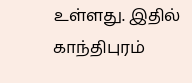உள்ளது. இதில் காந்திபுரம்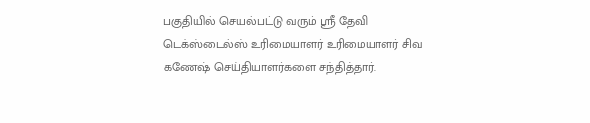பகுதியில் செயல்பட்டு வரும் ஸ்ரீ தேவி டெக்ஸ்டைல்ஸ் உரிமையாளர் உரிமையாளர் சிவ கணேஷ் செய்தியாளர்களை சந்தித்தார்.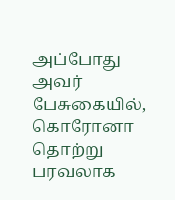அப்போது அவர் பேசுகையில், கொரோனா தொற்று பரவலாக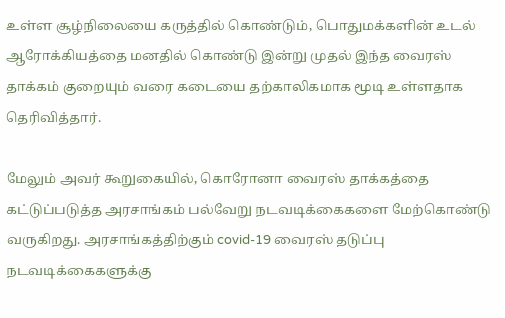உள்ள சூழ்நிலையை கருத்தில் கொண்டும், பொதுமக்களின் உடல் ஆரோக்கியத்தை மனதில் கொண்டு இன்று முதல் இந்த வைரஸ் தாக்கம் குறையும் வரை கடையை தற்காலிகமாக மூடி உள்ளதாக தெரிவித்தார்.

மேலும் அவர் கூறுகையில், கொரோனா வைரஸ் தாக்கத்தை கட்டுப்படுத்த அரசாங்கம் பல்வேறு நடவடிக்கைகளை மேற்கொண்டு வருகிறது. அரசாங்கத்திற்கும் covid-19 வைரஸ் தடுப்பு நடவடிக்கைகளுக்கு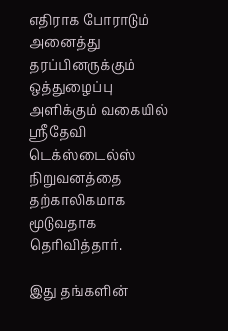எதிராக போராடும் அனைத்து தரப்பினருக்கும் ஒத்துழைப்பு அளிக்கும் வகையில் ஸ்ரீதேவி டெக்ஸ்டைல்ஸ் நிறுவனத்தை தற்காலிகமாக மூடுவதாக தெரிவித்தார்.

இது தங்களின்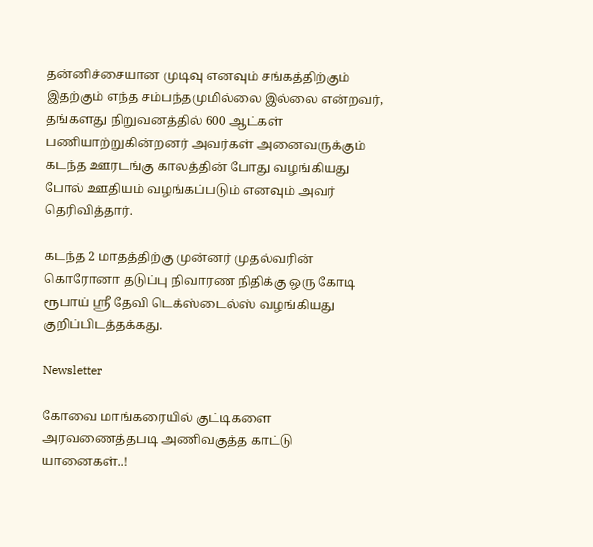தன்னிச்சையான முடிவு எனவும் சங்கத்திற்கும் இதற்கும் எந்த சம்பந்தமுமில்லை இல்லை என்றவர், தங்களது நிறுவனத்தில் 600 ஆட்கள் பணியாற்றுகின்றனர் அவர்கள் அனைவருக்கும் கடந்த ஊரடங்கு காலத்தின் போது வழங்கியது போல் ஊதியம் வழங்கப்படும் எனவும் அவர் தெரிவித்தார்.

கடந்த 2 மாதத்திற்கு முன்னர் முதல்வரின் கொரோனா தடுப்பு நிவாரண நிதிக்கு ஒரு கோடி ரூபாய் ஸ்ரீ தேவி டெக்ஸ்டைல்ஸ் வழங்கியது குறிப்பிடத்தக்கது.

Newsletter

கோவை மாங்கரையில் குட்டிகளை அரவணைத்தபடி அணிவகுத்த காட்டு யானைகள்..!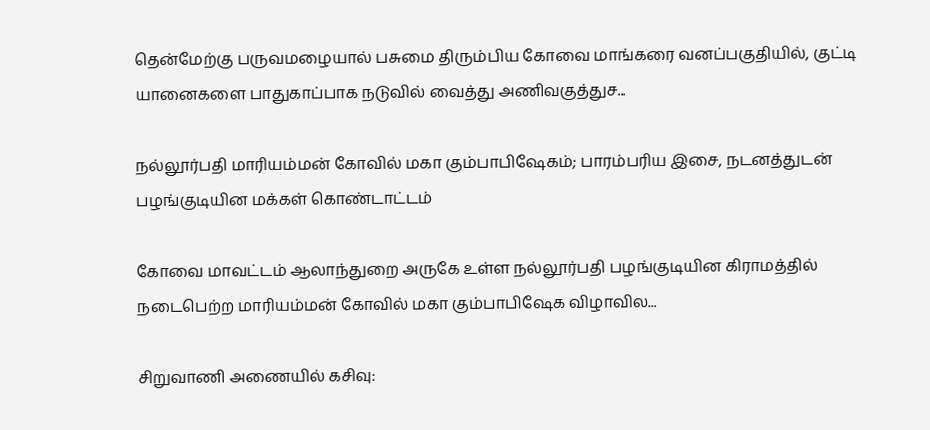தென்மேற்கு பருவமழையால் பசுமை திரும்பிய கோவை மாங்கரை வனப்பகுதியில், குட்டி யானைகளை பாதுகாப்பாக நடுவில் வைத்து அணிவகுத்துச...

நல்லூர்பதி மாரியம்மன் கோவில் மகா கும்பாபிஷேகம்; பாரம்பரிய இசை, நடனத்துடன் பழங்குடியின மக்கள் கொண்டாட்டம்

கோவை மாவட்டம் ஆலாந்துறை அருகே உள்ள நல்லூர்பதி பழங்குடியின கிராமத்தில் நடைபெற்ற மாரியம்மன் கோவில் மகா கும்பாபிஷேக விழாவில...

சிறுவாணி அணையில் கசிவு: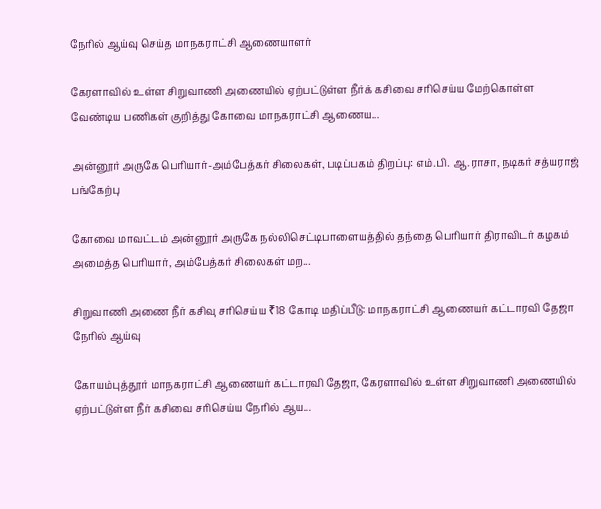நேரில் ஆய்வு செய்த மாநகராட்சி ஆணையாளர்

கேரளாவில் உள்ள சிறுவாணி அணையில் ஏற்பட்டுள்ள நீர்க் கசிவை சரிசெய்ய மேற்கொள்ள வேண்டிய பணிகள் குறித்து கோவை மாநகராட்சி ஆணைய...

அன்னூர் அருகே பெரியார்-அம்பேத்கர் சிலைகள், படிப்பகம் திறப்பு: எம்.பி. ஆ.ராசா, நடிகர் சத்யராஜ் பங்கேற்பு

கோவை மாவட்டம் அன்னூர் அருகே நல்லிசெட்டிபாளையத்தில் தந்தை பெரியார் திராவிடர் கழகம் அமைத்த பெரியார், அம்பேத்கர் சிலைகள் மற...

சிறுவாணி அணை நீர் கசிவு சரிசெய்ய ₹18 கோடி மதிப்பீடு: மாநகராட்சி ஆணையர் கட்டாரவி தேஜா நேரில் ஆய்வு

கோயம்புத்தூர் மாநகராட்சி ஆணையர் கட்டாரவி தேஜா, கேரளாவில் உள்ள சிறுவாணி அணையில் ஏற்பட்டுள்ள நீர் கசிவை சரிசெய்ய நேரில் ஆய...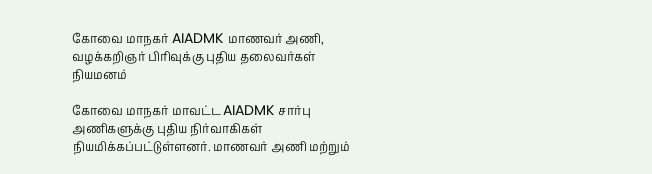கோவை மாநகர் AIADMK மாணவர் அணி, வழக்கறிஞர் பிரிவுக்கு புதிய தலைவர்கள் நியமனம்

கோவை மாநகர் மாவட்ட AIADMK சார்பு அணிகளுக்கு புதிய நிர்வாகிகள் நியமிக்கப்பட்டுள்ளனர். மாணவர் அணி மற்றும்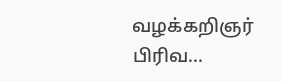வழக்கறிஞர் பிரிவ...